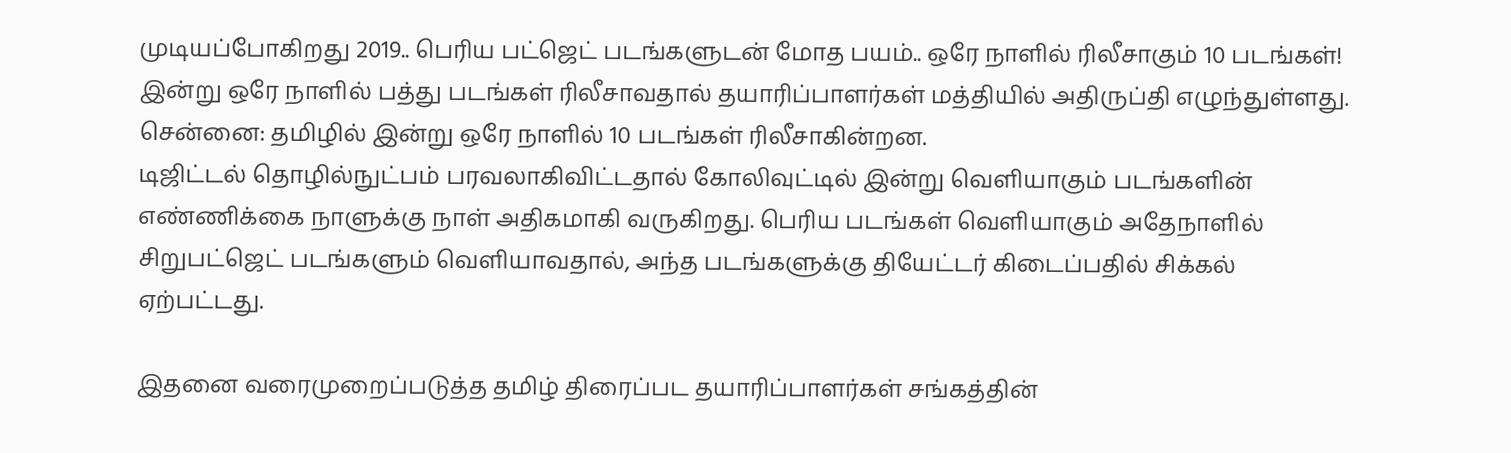முடியப்போகிறது 2019.. பெரிய பட்ஜெட் படங்களுடன் மோத பயம்.. ஒரே நாளில் ரிலீசாகும் 10 படங்கள்!
இன்று ஒரே நாளில் பத்து படங்கள் ரிலீசாவதால் தயாரிப்பாளர்கள் மத்தியில் அதிருப்தி எழுந்துள்ளது.
சென்னை: தமிழில் இன்று ஒரே நாளில் 10 படங்கள் ரிலீசாகின்றன.
டிஜிட்டல் தொழில்நுட்பம் பரவலாகிவிட்டதால் கோலிவுட்டில் இன்று வெளியாகும் படங்களின் எண்ணிக்கை நாளுக்கு நாள் அதிகமாகி வருகிறது. பெரிய படங்கள் வெளியாகும் அதேநாளில் சிறுபட்ஜெட் படங்களும் வெளியாவதால், அந்த படங்களுக்கு தியேட்டர் கிடைப்பதில் சிக்கல் ஏற்பட்டது.

இதனை வரைமுறைப்படுத்த தமிழ் திரைப்பட தயாரிப்பாளர்கள் சங்கத்தின்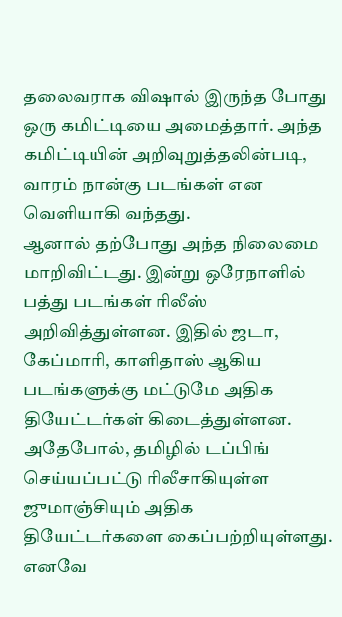தலைவராக விஷால் இருந்த போது ஒரு கமிட்டியை அமைத்தார். அந்த கமிட்டியின் அறிவுறுத்தலின்படி, வாரம் நான்கு படங்கள் என வெளியாகி வந்தது.
ஆனால் தற்போது அந்த நிலைமை மாறிவிட்டது. இன்று ஒரேநாளில் பத்து படங்கள் ரிலீஸ் அறிவித்துள்ளன. இதில் ஜடா, கேப்மாரி, காளிதாஸ் ஆகிய படங்களுக்கு மட்டுமே அதிக தியேட்டர்கள் கிடைத்துள்ளன.
அதேபோல், தமிழில் டப்பிங் செய்யப்பட்டு ரிலீசாகியுள்ள ஜுமாஞ்சியும் அதிக தியேட்டர்களை கைப்பற்றியுள்ளது. எனவே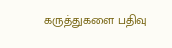கருத்துகளை பதிவு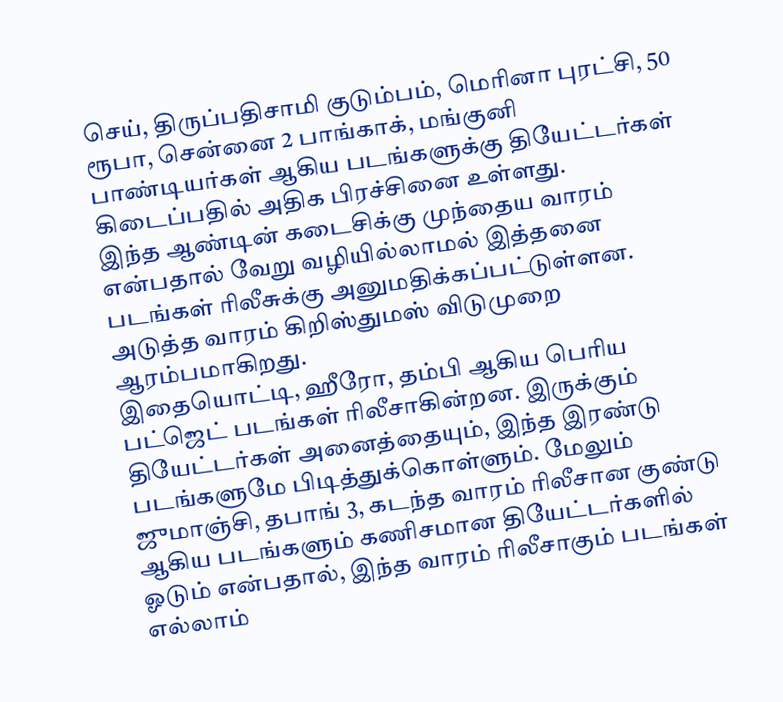செய், திருப்பதிசாமி குடும்பம், மெரினா புரட்சி, 50 ரூபா, சென்னை 2 பாங்காக், மங்குனி பாண்டியர்கள் ஆகிய படங்களுக்கு தியேட்டர்கள் கிடைப்பதில் அதிக பிரச்சினை உள்ளது.
இந்த ஆண்டின் கடைசிக்கு முந்தைய வாரம் என்பதால் வேறு வழியில்லாமல் இத்தனை படங்கள் ரிலீசுக்கு அனுமதிக்கப்பட்டுள்ளன. அடுத்த வாரம் கிறிஸ்துமஸ் விடுமுறை ஆரம்பமாகிறது.
இதையொட்டி, ஹீரோ, தம்பி ஆகிய பெரிய பட்ஜெட் படங்கள் ரிலீசாகின்றன. இருக்கும் தியேட்டர்கள் அனைத்தையும், இந்த இரண்டு படங்களுமே பிடித்துக்கொள்ளும். மேலும் ஜுமாஞ்சி, தபாங் 3, கடந்த வாரம் ரிலீசான குண்டு ஆகிய படங்களும் கணிசமான தியேட்டர்களில் ஓடும் என்பதால், இந்த வாரம் ரிலீசாகும் படங்கள் எல்லாம்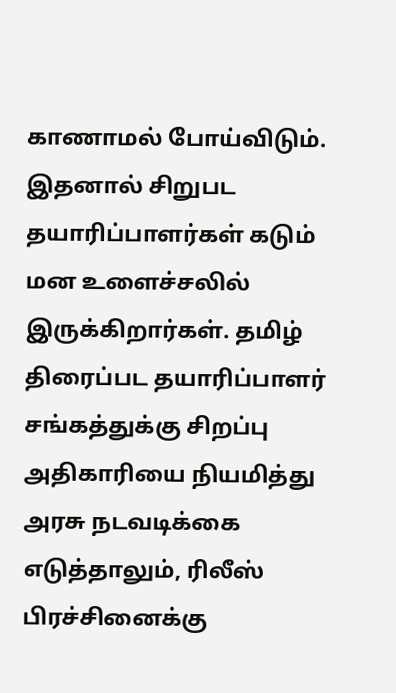காணாமல் போய்விடும்.
இதனால் சிறுபட தயாரிப்பாளர்கள் கடும் மன உளைச்சலில் இருக்கிறார்கள். தமிழ் திரைப்பட தயாரிப்பாளர் சங்கத்துக்கு சிறப்பு அதிகாரியை நியமித்து அரசு நடவடிக்கை எடுத்தாலும், ரிலீஸ் பிரச்சினைக்கு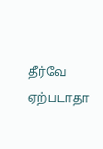தீர்வே ஏற்படாதா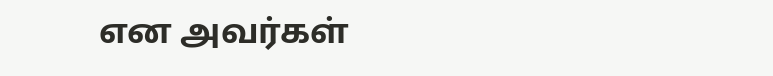என அவர்கள்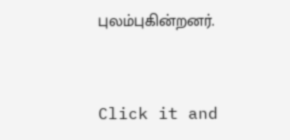புலம்புகின்றனர்.


Click it and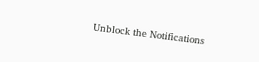Unblock the Notifications